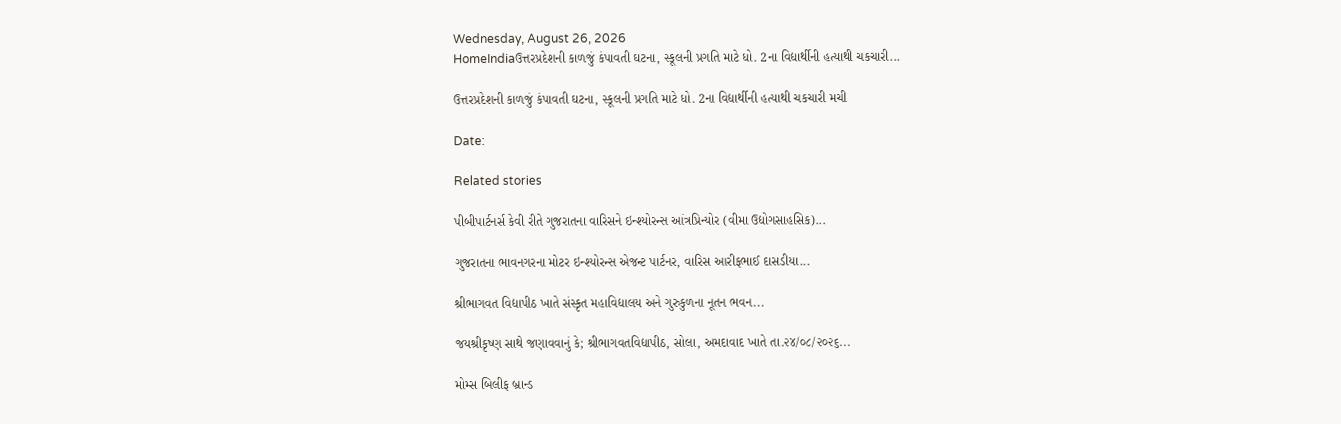Wednesday, August 26, 2026
HomeIndiaઉત્તરપ્રદેશની કાળજું કંપાવતી ઘટના, સ્કૂલની પ્રગતિ માટે ધો. 2ના વિદ્યાર્થીની હત્યાથી ચકચારી...

ઉત્તરપ્રદેશની કાળજું કંપાવતી ઘટના, સ્કૂલની પ્રગતિ માટે ધો. 2ના વિદ્યાર્થીની હત્યાથી ચકચારી મચી

Date:

Related stories

પીબીપાર્ટનર્સ કેવી રીતે ગુજરાતના વારિસને ઇન્શ્યોરન્સ આંત્રપ્રિન્યોર (વીમા ઉદ્યોગસાહસિક)...

ગુજરાતના ભાવનગરના મોટર ઇન્શ્યોરન્સ એજન્ટ પાર્ટનર, વારિસ આરીફભાઈ દાસડીયા...

શ્રીભાગવત વિદ્યાપીઠ ખાતે સંસ્કૃત મહાવિદ્યાલય અને ગુરુકુળના નૂતન ભવન...

જયશ્રીકૃષ્ણ સાથે જણાવવાનું કે; શ્રીભાગવતવિદ્યાપીઠ, સોલા, અમદાવાદ ખાતે તા.૨૪/૦૮/૨૦૨૬...

મોમ્સ બિલીફ બ્રાન્ડ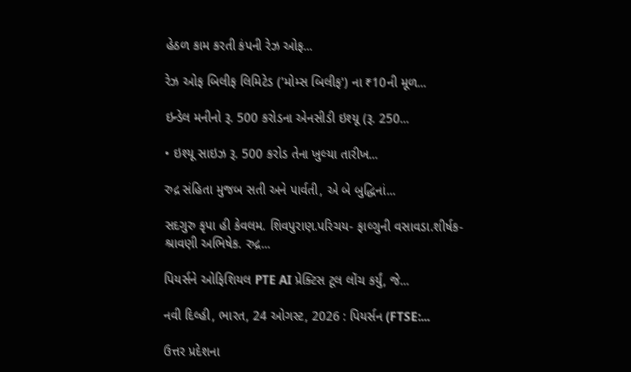હેઠળ કામ કરતી કંપની રેઝ ઓફ...

રેઝ ઓફ બિલીફ લિમિટેડ ('મોમ્સ બિલીફ') ના ₹10ની મૂળ...

ઇન્ડેલ મનીનો રૂ. 500 કરોડના એનસીડી ઇશ્યૂ (રૂ. 250...

• ઇશ્યૂ સાઇઝ રૂ. 500 કરોડ તેના ખુલ્યા તારીખ...

રુદ્ર સંહિતા મુજબ સતી અને પાર્વતી, એ બે બુદ્ધિનાં...

સદગુરુ કૃપા હી કેવલમ. શિવપુરાણ.પરિચય- ફાલ્ગુની વસાવડા.શીર્ષક- શ્રાવણી અભિષેક. રુદ્ર...

પિયર્સને ઓફિશિયલ PTE AI પ્રેક્ટિસ ટૂલ લોંચ કર્યું, જે...

નવી દિલ્હી, ભારત, 24 ઓગસ્ટ, 2026 : પિયર્સન (FTSE:...

ઉત્તર પ્રદેશના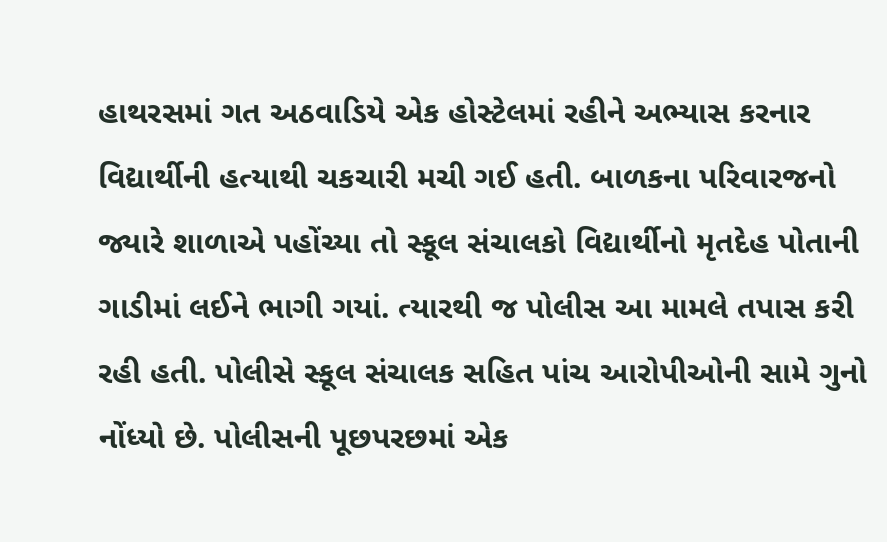હાથરસમાં ગત અઠવાડિયે એક હોસ્ટેલમાં રહીને અભ્યાસ કરનાર વિદ્યાર્થીની હત્યાથી ચકચારી મચી ગઈ હતી. બાળકના પરિવારજનો જ્યારે શાળાએ પહોંચ્યા તો સ્કૂલ સંચાલકો વિદ્યાર્થીનો મૃતદેહ પોતાની ગાડીમાં લઈને ભાગી ગયાં. ત્યારથી જ પોલીસ આ મામલે તપાસ કરી રહી હતી. પોલીસે સ્કૂલ સંચાલક સહિત પાંચ આરોપીઓની સામે ગુનો નોંધ્યો છે. પોલીસની પૂછપરછમાં એક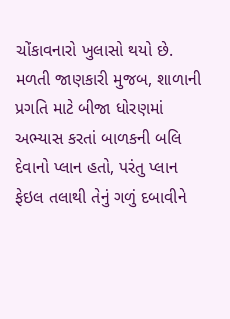ચોંકાવનારો ખુલાસો થયો છે. મળતી જાણકારી મુજબ, શાળાની પ્રગતિ માટે બીજા ધોરણમાં અભ્યાસ કરતાં બાળકની બલિ દેવાનો પ્લાન હતો, પરંતુ પ્લાન ફેઇલ તલાથી તેનું ગળું દબાવીને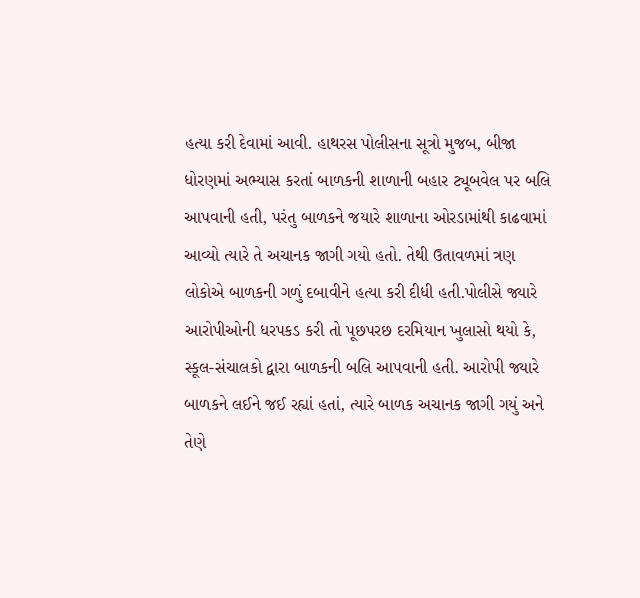હત્યા કરી દેવામાં આવી. હાથરસ પોલીસના સૂત્રો મુજબ, બીજા ધોરણમાં અભ્યાસ કરતાં બાળકની શાળાની બહાર ટ્યૂબવેલ પર બલિ આપવાની હતી, પરંતુ બાળકને જયારે શાળાના ઓરડામાંથી કાઢવામાં આવ્યો ત્યારે તે અચાનક જાગી ગયો હતો. તેથી ઉતાવળમાં ત્રણ લોકોએ બાળકની ગળું દબાવીને હત્યા કરી દીધી હતી.પોલીસે જ્યારે આરોપીઓની ધરપકડ કરી તો પૂછપરછ દરમિયાન ખુલાસો થયો કે, સ્કૂલ-સંચાલકો દ્વારા બાળકની બલિ આપવાની હતી. આરોપી જ્યારે બાળકને લઈને જઈ રહ્યાં હતાં, ત્યારે બાળક અચાનક જાગી ગયું અને તેણે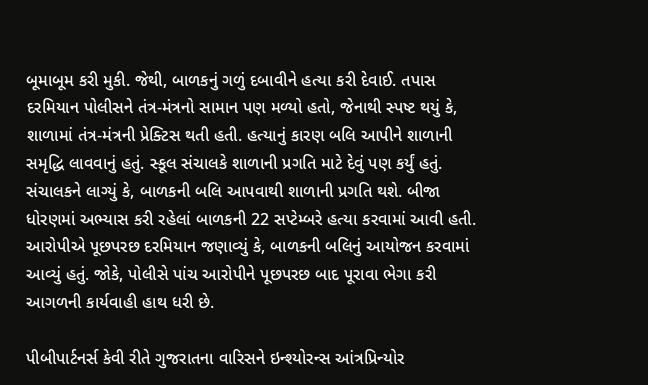બૂમાબૂમ કરી મુકી. જેથી, બાળકનું ગળું દબાવીને હત્યા કરી દેવાઈ. તપાસ દરમિયાન પોલીસને તંત્ર-મંત્રનો સામાન પણ મળ્યો હતો, જેનાથી સ્પષ્ટ થયું કે, શાળામાં તંત્ર-મંત્રની પ્રેક્ટિસ થતી હતી. હત્યાનું કારણ બલિ આપીને શાળાની સમૃદ્ધિ લાવવાનું હતું. સ્કૂલ સંચાલકે શાળાની પ્રગતિ માટે દેવું પણ કર્યું હતું. સંચાલકને લાગ્યું કે, બાળકની બલિ આપવાથી શાળાની પ્રગતિ થશે. બીજા ધોરણમાં અભ્યાસ કરી રહેલાં બાળકની 22 સપ્ટેમ્બરે હત્યા કરવામાં આવી હતી. આરોપીએ પૂછપરછ દરમિયાન જણાવ્યું કે, બાળકની બલિનું આયોજન કરવામાં આવ્યું હતું. જોકે, પોલીસે પાંચ આરોપીને પૂછપરછ બાદ પૂરાવા ભેગા કરી આગળની કાર્યવાહી હાથ ધરી છે.

પીબીપાર્ટનર્સ કેવી રીતે ગુજરાતના વારિસને ઇન્શ્યોરન્સ આંત્રપ્રિન્યોર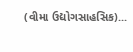(વીમા ઉદ્યોગસાહસિક)...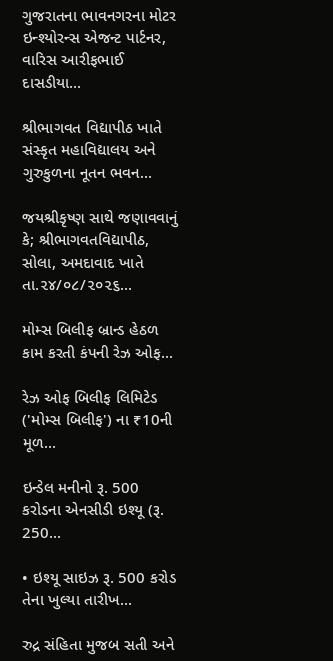ગુજરાતના ભાવનગરના મોટર ઇન્શ્યોરન્સ એજન્ટ પાર્ટનર, વારિસ આરીફભાઈ દાસડીયા...

શ્રીભાગવત વિદ્યાપીઠ ખાતે સંસ્કૃત મહાવિદ્યાલય અને ગુરુકુળના નૂતન ભવન...

જયશ્રીકૃષ્ણ સાથે જણાવવાનું કે; શ્રીભાગવતવિદ્યાપીઠ, સોલા, અમદાવાદ ખાતે તા.૨૪/૦૮/૨૦૨૬...

મોમ્સ બિલીફ બ્રાન્ડ હેઠળ કામ કરતી કંપની રેઝ ઓફ...

રેઝ ઓફ બિલીફ લિમિટેડ ('મોમ્સ બિલીફ') ના ₹10ની મૂળ...

ઇન્ડેલ મનીનો રૂ. 500 કરોડના એનસીડી ઇશ્યૂ (રૂ. 250...

• ઇશ્યૂ સાઇઝ રૂ. 500 કરોડ તેના ખુલ્યા તારીખ...

રુદ્ર સંહિતા મુજબ સતી અને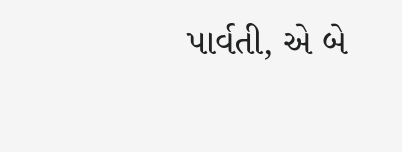પાર્વતી, એ બે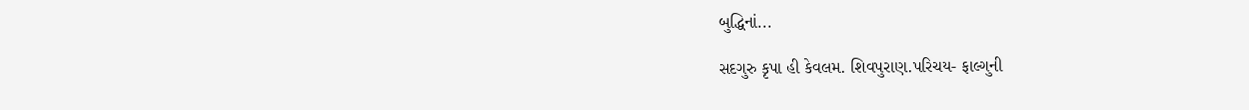બુદ્ધિનાં...

સદગુરુ કૃપા હી કેવલમ. શિવપુરાણ.પરિચય- ફાલ્ગુની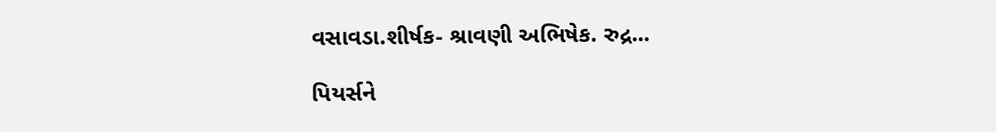વસાવડા.શીર્ષક- શ્રાવણી અભિષેક. રુદ્ર...

પિયર્સને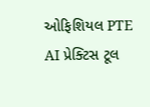ઓફિશિયલ PTE AI પ્રેક્ટિસ ટૂલ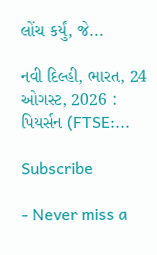લોંચ કર્યું, જે...

નવી દિલ્હી, ભારત, 24 ઓગસ્ટ, 2026 : પિયર્સન (FTSE:...

Subscribe

- Never miss a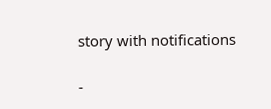story with notifications

-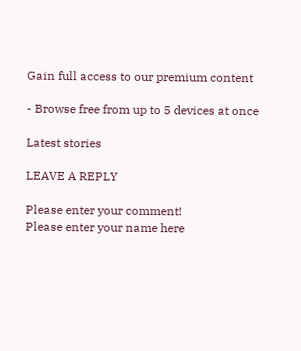Gain full access to our premium content

- Browse free from up to 5 devices at once

Latest stories

LEAVE A REPLY

Please enter your comment!
Please enter your name here